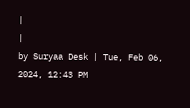|
|
by Suryaa Desk | Tue, Feb 06, 2024, 12:43 PM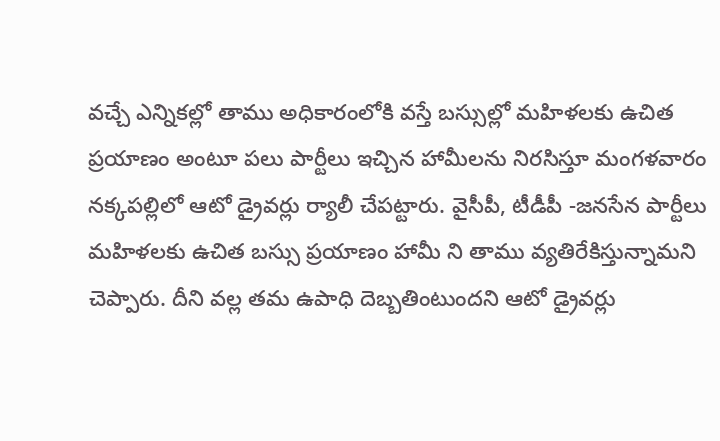వచ్చే ఎన్నికల్లో తాము అధికారంలోకి వస్తే బస్సుల్లో మహిళలకు ఉచిత ప్రయాణం అంటూ పలు పార్టీలు ఇచ్చిన హామీలను నిరసిస్తూ మంగళవారం నక్కపల్లిలో ఆటో డ్రైవర్లు ర్యాలీ చేపట్టారు. వైసీపీ, టీడీపీ -జనసేన పార్టీలు మహిళలకు ఉచిత బస్సు ప్రయాణం హామీ ని తాము వ్యతిరేకిస్తున్నామని చెప్పారు. దీని వల్ల తమ ఉపాధి దెబ్బతింటుందని ఆటో డ్రైవర్లు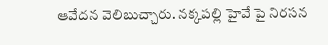ఆవేదన వెలిబుచ్చారు. నక్కపల్లి హైవే పై నిరసన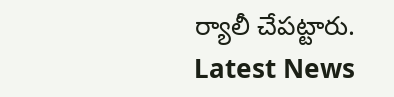ర్యాలీ చేపట్టారు.
Latest News